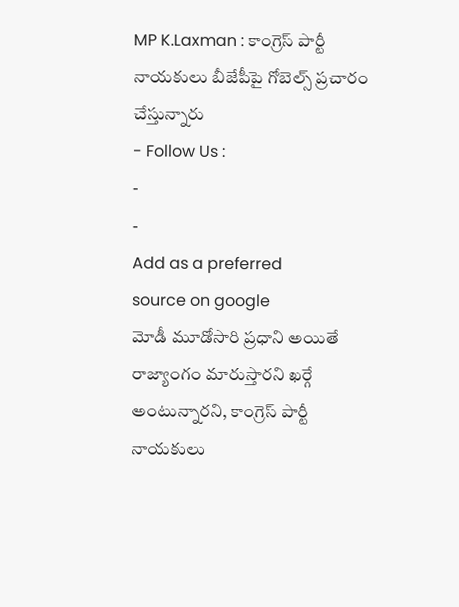MP K.Laxman : కాంగ్రెస్ పార్టీ నాయకులు బీజేపీపై గోబెల్స్ ప్రచారం చేస్తున్నారు
- Follow Us :
-
-
Add as a preferred
source on google
మోడీ మూడోసారి ప్రధాని అయితే రాజ్యాంగం మారుస్తారని ఖర్గే అంటున్నారని, కాంగ్రెస్ పార్టీ నాయకులు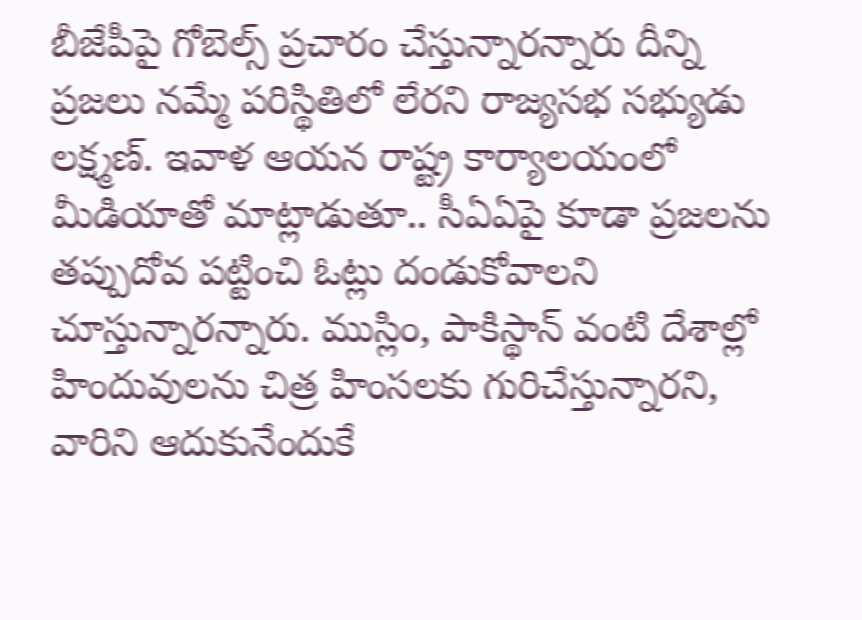బీజేపీపై గోబెల్స్ ప్రచారం చేస్తున్నారన్నారు దీన్ని ప్రజలు నమ్మే పరిస్థితిలో లేరని రాజ్యసభ సభ్యుడు లక్ష్మణ్. ఇవాళ ఆయన రాష్ట్ర కార్యాలయంలో మీడియాతో మాట్లాడుతూ.. సీఏఏపై కూడా ప్రజలను తప్పుదోవ పట్టించి ఓట్లు దండుకోవాలని చూస్తున్నారన్నారు. ముస్లిం, పాకిస్థాన్ వంటి దేశాల్లో హిందువులను చిత్ర హింసలకు గురిచేస్తున్నారని, వారిని ఆదుకునేందుకే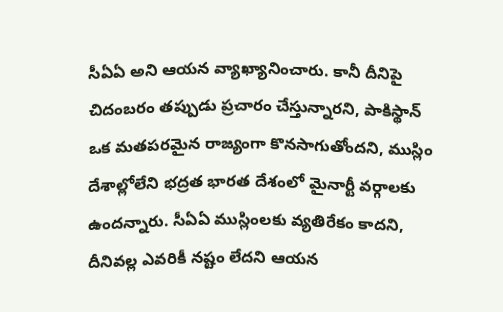సీఏఏ అని ఆయన వ్యాఖ్యానించారు. కానీ దీనిపై చిదంబరం తప్పుడు ప్రచారం చేస్తున్నారని, పాకిస్థాన్ ఒక మతపరమైన రాజ్యంగా కొనసాగుతోందని, ముస్లిం దేశాల్లోలేని భద్రత భారత దేశంలో మైనార్టీ వర్గాలకు ఉందన్నారు. సీఏఏ ముస్లింలకు వ్యతిరేకం కాదని, దీనివల్ల ఎవరికీ నష్టం లేదని ఆయన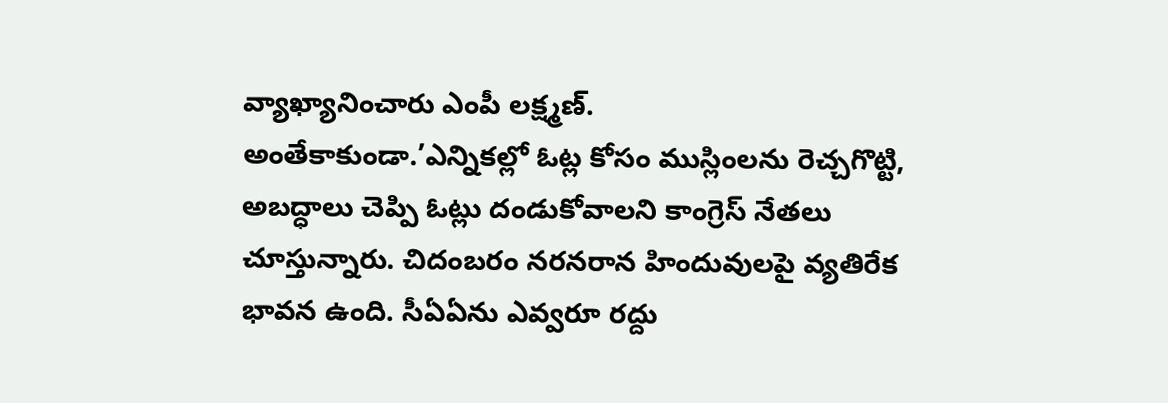వ్యాఖ్యానించారు ఎంపీ లక్ష్మణ్.
అంతేకాకుండా.’ఎన్నికల్లో ఓట్ల కోసం ముస్లింలను రెచ్చగొట్టి, అబద్ధాలు చెప్పి ఓట్లు దండుకోవాలని కాంగ్రెస్ నేతలు చూస్తున్నారు. చిదంబరం నరనరాన హిందువులపై వ్యతిరేక భావన ఉంది. సీఏఏను ఎవ్వరూ రద్దు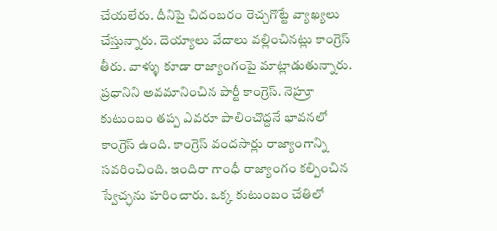చేయలేరు. దీనిపై చిదంబరం రెచ్చగొట్టే వ్యాఖ్యలు చేస్తున్నారు. దెయ్యాలు వేదాలు వల్లించినట్లు కాంగ్రెస్ తీరు. వాళ్ళు కూడా రాజ్యాంగంపై మాట్లాడుతున్నారు. ప్రధానిని అవమానించిన పార్టీ కాంగ్రెస్. నెహ్రూ కుటుంబం తప్ప ఎవరూ పాలించొద్దనే భావనలో కాంగ్రెస్ ఉంది. కాంగ్రెస్ వందసార్లు రాజ్యాంగాన్ని సవరించింది. ఇందిరా గాంధీ రాజ్యాంగం కల్పించిన స్వేచ్ఛను హరించారు. ఒక్క కుటుంబం చేతిలో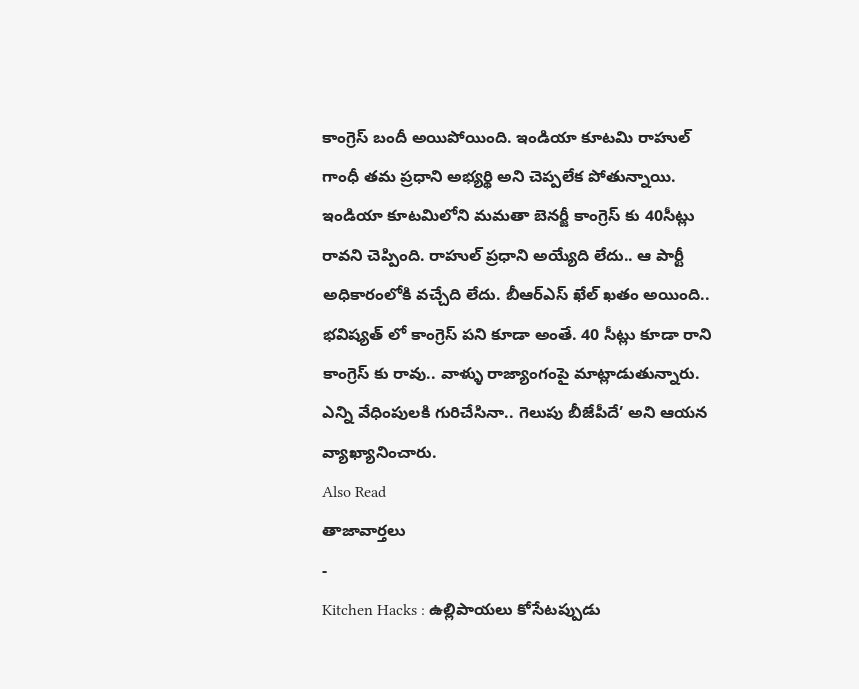కాంగ్రెస్ బందీ అయిపోయింది. ఇండియా కూటమి రాహుల్ గాంధీ తమ ప్రధాని అభ్యర్థి అని చెప్పలేక పోతున్నాయి. ఇండియా కూటమిలోని మమతా బెనర్జీ కాంగ్రెస్ కు 40సీట్లు రావని చెప్పింది. రాహుల్ ప్రధాని అయ్యేది లేదు.. ఆ పార్టీ అధికారంలోకి వచ్చేది లేదు. బీఆర్ఎస్ ఖేల్ ఖతం అయింది.. భవిష్యత్ లో కాంగ్రెస్ పని కూడా అంతే. 40 సీట్లు కూడా రాని కాంగ్రెస్ కు రావు.. వాళ్ళు రాజ్యాంగంపై మాట్లాడుతున్నారు. ఎన్ని వేధింపులకి గురిచేసినా.. గెలుపు బీజేపీదే’ అని ఆయన వ్యాఖ్యానించారు.
Also Read
తాజావార్తలు
-
Kitchen Hacks : ఉల్లిపాయలు కోసేటప్పుడు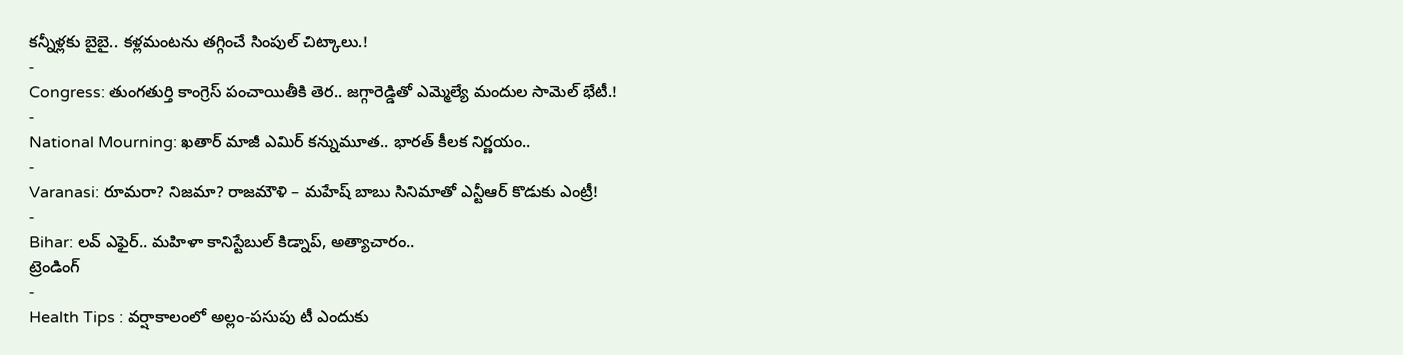కన్నీళ్లకు బైబై.. కళ్లమంటను తగ్గించే సింపుల్ చిట్కాలు.!
-
Congress: తుంగతుర్తి కాంగ్రెస్ పంచాయితీకి తెర.. జగ్గారెడ్డితో ఎమ్మెల్యే మందుల సామెల్ భేటీ.!
-
National Mourning: ఖతార్ మాజీ ఎమిర్ కన్నుమూత.. భారత్ కీలక నిర్ణయం..
-
Varanasi: రూమరా? నిజమా? రాజమౌళి – మహేష్ బాబు సినిమాతో ఎన్టీఆర్ కొడుకు ఎంట్రీ!
-
Bihar: లవ్ ఎఫైర్.. మహిళా కానిస్టేబుల్ కిడ్నాప్, అత్యాచారం..
ట్రెండింగ్
-
Health Tips : వర్షాకాలంలో అల్లం-పసుపు టీ ఎందుకు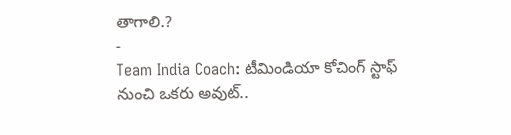తాగాలి.?
-
Team India Coach: టీమిండియా కోచింగ్ స్టాఫ్ నుంచి ఒకరు అవుట్..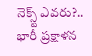నెక్స్ట్ ఎవరు?.. భారీ ప్రక్షాళన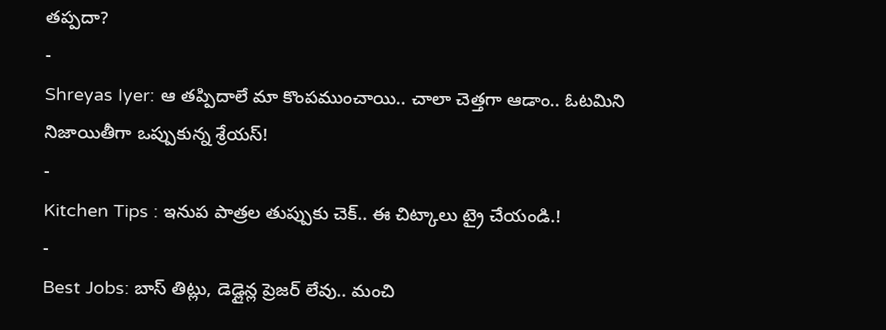తప్పదా?
-
Shreyas Iyer: ఆ తప్పిదాలే మా కొంపముంచాయి.. చాలా చెత్తగా ఆడాం.. ఓటమిని నిజాయితీగా ఒప్పుకున్న శ్రేయస్!
-
Kitchen Tips : ఇనుప పాత్రల తుప్పుకు చెక్.. ఈ చిట్కాలు ట్రై చేయండి.!
-
Best Jobs: బాస్ తిట్లు, డెడ్లైన్ల ప్రెజర్ లేవు.. మంచి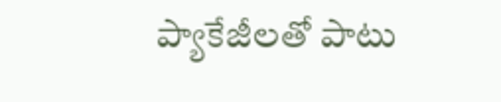ప్యాకేజీలతో పాటు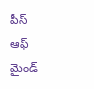పీస్ ఆఫ్ మైండ్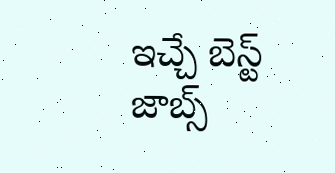ఇచ్చే బెస్ట్ జాబ్స్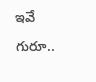ఇవే గురూ..